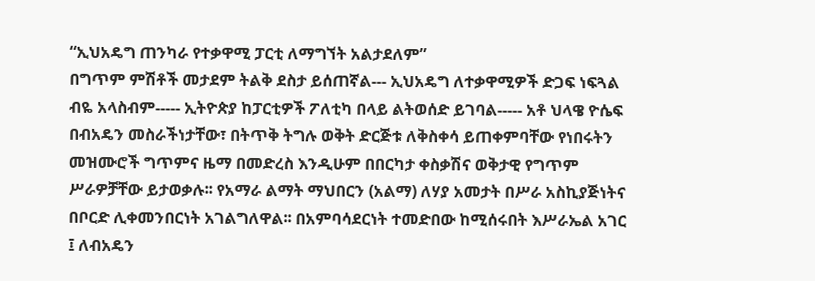“ኢህአዴግ ጠንካራ የተቃዋሚ ፓርቲ ለማግኘት አልታደለም”
በግጥም ምሽቶች መታደም ትልቅ ደስታ ይሰጠኛል--- ኢህአዴግ ለተቃዋሚዎች ድጋፍ ነፍጓል ብዬ አላስብም----- ኢትዮጵያ ከፓርቲዎች ፖለቲካ በላይ ልትወሰድ ይገባል----- አቶ ህላዌ ዮሴፍ በብአዴን መስራችነታቸው፣ በትጥቅ ትግሉ ወቅት ድርጅቱ ለቅስቀሳ ይጠቀምባቸው የነበሩትን መዝሙሮች ግጥምና ዜማ በመድረስ እንዲሁም በበርካታ ቀስቃሽና ወቅታዊ የግጥም ሥራዎቻቸው ይታወቃሉ፡፡ የአማራ ልማት ማህበርን (አልማ) ለሃያ አመታት በሥራ አስኪያጅነትና በቦርድ ሊቀመንበርነት አገልግለዋል፡፡ በአምባሳደርነት ተመድበው ከሚሰሩበት እሥራኤል አገር ፤ ለብአዴን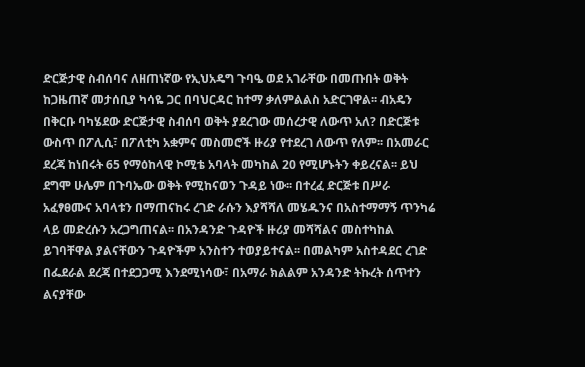ድርጅታዊ ስብሰባና ለዘጠነኛው የኢህአዴግ ጉባዔ ወደ አገራቸው በመጡበት ወቅት ከጋዜጠኛ መታሰቢያ ካሳዬ ጋር በባህርዳር ከተማ ቃለምልልስ አድርገዋል፡፡ ብአዴን በቅርቡ ባካሄደው ድርጅታዊ ስብሰባ ወቅት ያደረገው መሰረታዊ ለውጥ አለ? በድርጅቱ ውስጥ በፖሊሲ፣ በፖለቲካ አቋምና መስመሮች ዙሪያ የተደረገ ለውጥ የለም፡፡ በአመራር ደረጃ ከነበሩት 65 የማዕከላዊ ኮሚቴ አባላት መካከል 20 የሚሆኑትን ቀይረናል፡፡ ይህ ደግሞ ሁሌም በጉባኤው ወቅት የሚከናወን ጉዳይ ነው፡፡ በተረፈ ድርጅቱ በሥራ አፈፃፀሙና አባላቱን በማጠናከሩ ረገድ ራሱን እያሻሻለ መሄዱንና በአስተማማኝ ጥንካሬ ላይ መድረሱን አረጋግጠናል፡፡ በአንዳንድ ጉዳዮች ዙሪያ መሻሻልና መስተካከል ይገባቸዋል ያልናቸውን ጉዳዮችም አንስተን ተወያይተናል፡፡ በመልካም አስተዳደር ረገድ በፌደራል ደረጃ በተደጋጋሚ እንደሚነሳው፣ በአማራ ክልልም አንዳንድ ትኩረት ሰጥተን ልናያቸው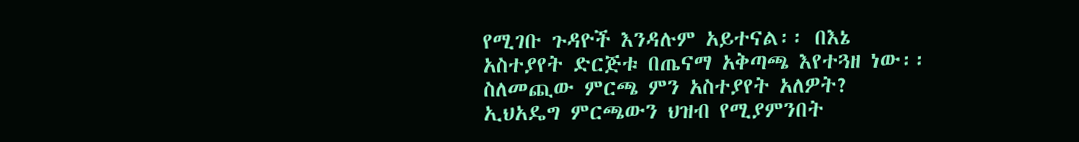የሚገቡ ጉዳዮች እንዳሉም አይተናል፡፡ በእኔ አስተያየት ድርጅቱ በጤናማ አቅጣጫ እየተጓዘ ነው፡፡ ስለመጪው ምርጫ ምን አስተያየት አለዎት? ኢህአዴግ ምርጫውን ህዝብ የሚያምንበት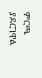ምርጫ ያደርገዋል